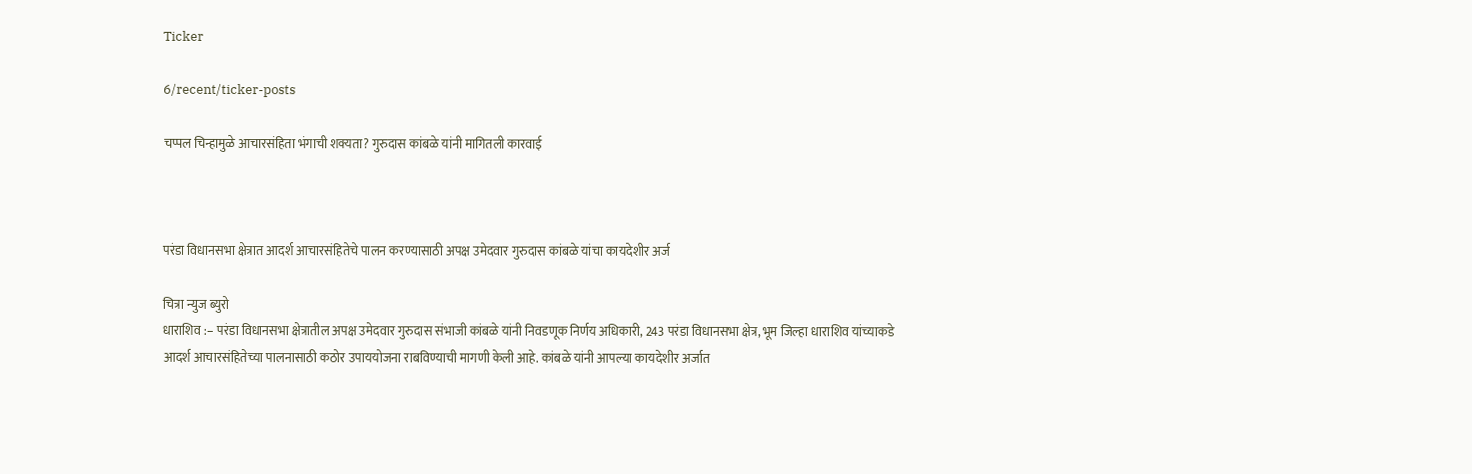Ticker

6/recent/ticker-posts

चप्पल चिन्हामुळे आचारसंहिता भंगाची शक्यता? गुरुदास कांबळे यांनी मागितली कारवाई



परंडा विधानसभा क्षेत्रात आदर्श आचारसंहितेचे पालन करण्यासाठी अपक्ष उमेदवार गुरुदास कांबळे यांचा कायदेशीर अर्ज

चित्रा न्युज ब्युरो
धाराशिव :– परंडा विधानसभा क्षेत्रातील अपक्ष उमेदवार गुरुदास संभाजी कांबळे यांनी निवडणूक निर्णय अधिकारी, 243 परंडा विधानसभा क्षेत्र, भूम जिल्हा धाराशिव यांच्याकडे आदर्श आचारसंहितेच्या पालनासाठी कठोर उपाययोजना राबविण्याची मागणी केली आहे. कांबळे यांनी आपल्या कायदेशीर अर्जात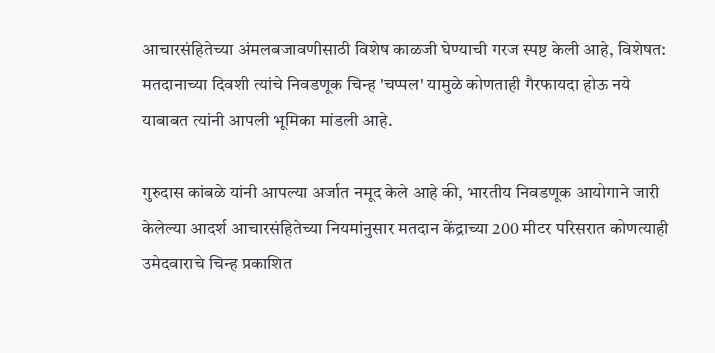आचारसंहितेच्या अंमलबजावणीसाठी विशेष काळजी घेण्याची गरज स्पष्ट केली आहे, विशेषत: मतदानाच्या दिवशी त्यांचे निवडणूक चिन्ह 'चप्पल' यामुळे कोणताही गैरफायदा होऊ नये याबाबत त्यांनी आपली भूमिका मांडली आहे.

गुरुदास कांबळे यांनी आपल्या अर्जात नमूद केले आहे की, भारतीय निवडणूक आयोगाने जारी केलेल्या आदर्श आचारसंहितेच्या नियमांनुसार मतदान केंद्राच्या 200 मीटर परिसरात कोणत्याही उमेदवाराचे चिन्ह प्रकाशित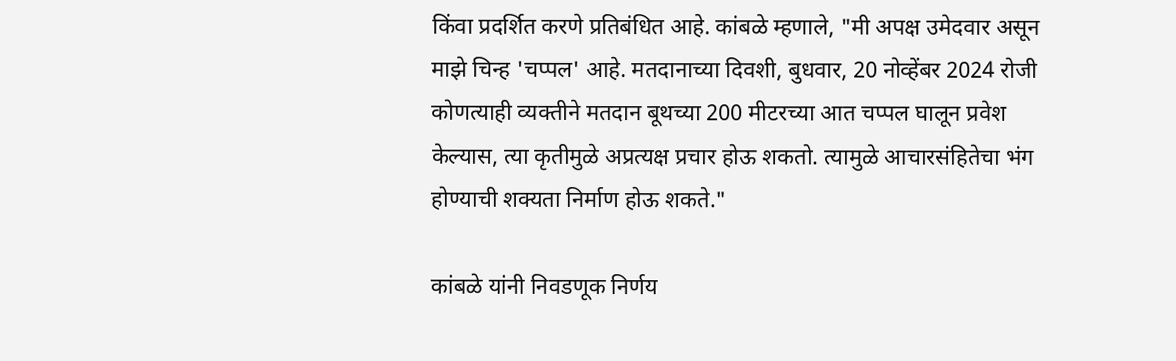किंवा प्रदर्शित करणे प्रतिबंधित आहे. कांबळे म्हणाले, "मी अपक्ष उमेदवार असून माझे चिन्ह 'चप्पल' आहे. मतदानाच्या दिवशी, बुधवार, 20 नोव्हेंबर 2024 रोजी कोणत्याही व्यक्तीने मतदान बूथच्या 200 मीटरच्या आत चप्पल घालून प्रवेश केल्यास, त्या कृतीमुळे अप्रत्यक्ष प्रचार होऊ शकतो. त्यामुळे आचारसंहितेचा भंग होण्याची शक्यता निर्माण होऊ शकते."

कांबळे यांनी निवडणूक निर्णय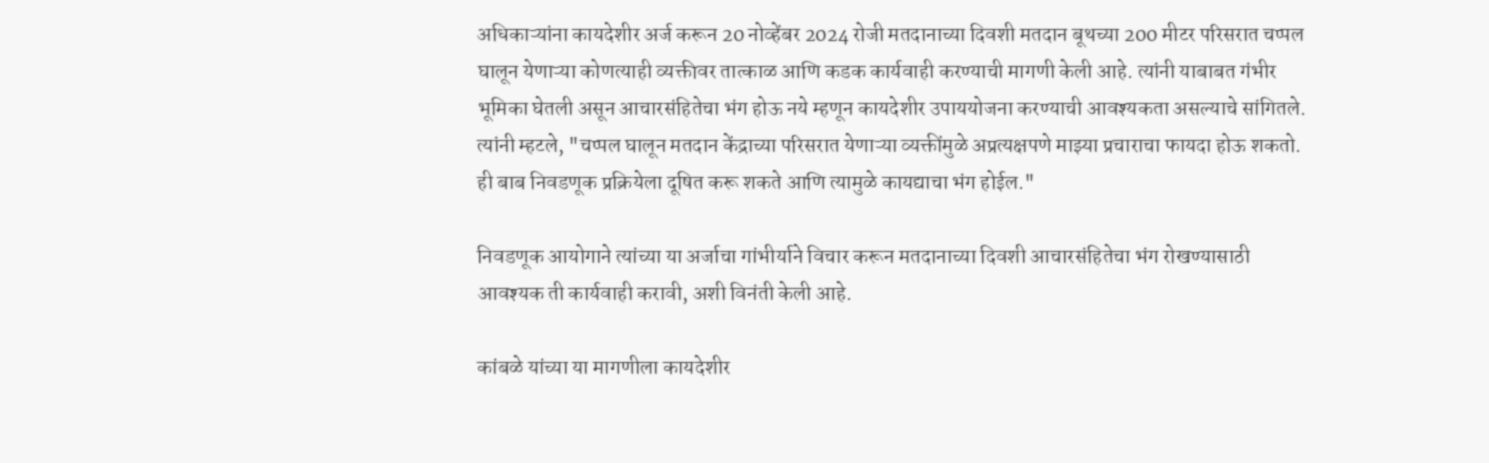अधिकाऱ्यांना कायदेशीर अर्ज करून 20 नोव्हेंबर 2024 रोजी मतदानाच्या दिवशी मतदान बूथच्या 200 मीटर परिसरात चप्पल घालून येणाऱ्या कोणत्याही व्यक्तीवर तात्काळ आणि कडक कार्यवाही करण्याची मागणी केली आहे. त्यांनी याबाबत गंभीर भूमिका घेतली असून आचारसंहितेचा भंग होऊ नये म्हणून कायदेशीर उपाययोजना करण्याची आवश्यकता असल्याचे सांगितले. त्यांनी म्हटले, "चप्पल घालून मतदान केंद्राच्या परिसरात येणाऱ्या व्यक्तींमुळे अप्रत्यक्षपणे माझ्या प्रचाराचा फायदा होऊ शकतो. ही बाब निवडणूक प्रक्रियेला दूषित करू शकते आणि त्यामुळे कायद्याचा भंग होईल."

निवडणूक आयोगाने त्यांच्या या अर्जाचा गांभीर्याने विचार करून मतदानाच्या दिवशी आचारसंहितेचा भंग रोखण्यासाठी आवश्यक ती कार्यवाही करावी, अशी विनंती केली आहे.

कांबळे यांच्या या मागणीला कायदेशीर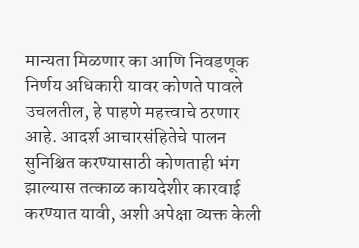मान्यता मिळणार का आणि निवडणूक निर्णय अधिकारी यावर कोणते पावले उचलतील, हे पाहणे महत्त्वाचे ठरणार आहे. आदर्श आचारसंहितेचे पालन सुनिश्चित करण्यासाठी कोणताही भंग झाल्यास तत्काळ कायदेशीर कारवाई करण्यात यावी, अशी अपेक्षा व्यक्त केली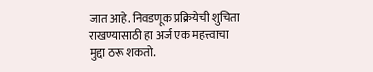जात आहे. निवडणूक प्रक्रियेची शुचिता राखण्यासाठी हा अर्ज एक महत्त्वाचा मुद्दा ठरू शकतो.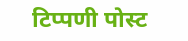टिप्पणी पोस्ट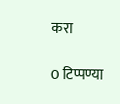करा

0 टिप्पण्या